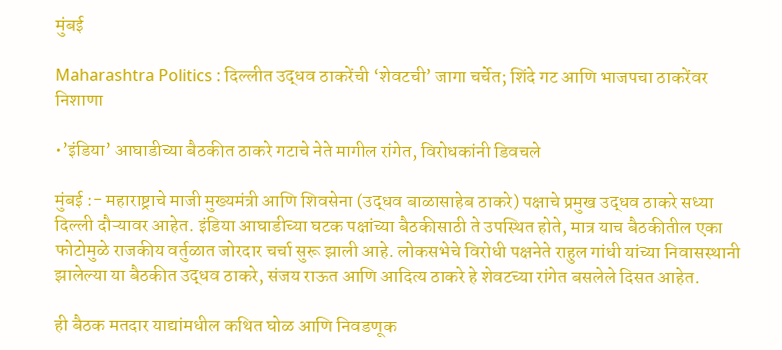मुंबई

Maharashtra Politics : दिल्लीत उद्धव ठाकरेंची ‘शेवटची’ जागा चर्चेत; शिंदे गट आणि भाजपचा ठाकरेंवर निशाणा

•’इंडिया’ आघाडीच्या बैठकीत ठाकरे गटाचे नेते मागील रांगेत, विरोधकांनी डिवचले

मुंबई :- महाराष्ट्राचे माजी मुख्यमंत्री आणि शिवसेना (उद्धव बाळासाहेब ठाकरे) पक्षाचे प्रमुख उद्धव ठाकरे सध्या दिल्ली दौऱ्यावर आहेत. इंडिया आघाडीच्या घटक पक्षांच्या बैठकीसाठी ते उपस्थित होते, मात्र याच बैठकीतील एका फोटोमुळे राजकीय वर्तुळात जोरदार चर्चा सुरू झाली आहे. लोकसभेचे विरोधी पक्षनेते राहुल गांधी यांच्या निवासस्थानी झालेल्या या बैठकीत उद्धव ठाकरे, संजय राऊत आणि आदित्य ठाकरे हे शेवटच्या रांगेत बसलेले दिसत आहेत.

ही बैठक मतदार याद्यांमधील कथित घोळ आणि निवडणूक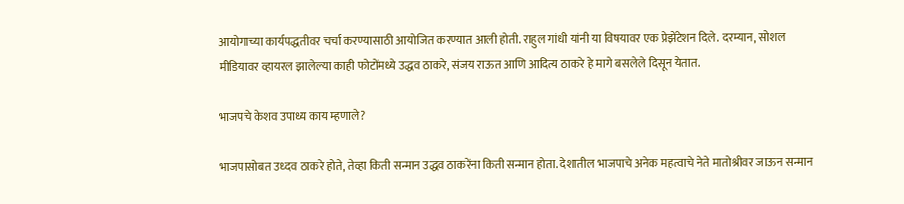आयोगाच्या कार्यपद्धतीवर चर्चा करण्यासाठी आयोजित करण्यात आली होती. राहुल गांधी यांनी या विषयावर एक प्रेझेंटेशन दिले. दरम्यान, सोशल मीडियावर व्हायरल झालेल्या काही फोटोंमध्ये उद्धव ठाकरे, संजय राऊत आणि आदित्य ठाकरे हे मागे बसलेले दिसून येतात.

भाजपचे केशव उपाध्य काय म्हणाले?

भाजपासोबत उध्दव ठाकरे होते, तेव्हा किती सन्मान उद्धव ठाकरेंना किती सन्मान होता. देशातील भाजपाचे अनेक महत्वाचे नेते मातोश्रीवर जाऊन सन्मान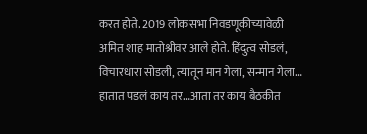करत होते. 2019 लोकसभा निवडणूकीच्यावेळी अमित शाह मातोश्रीवर आले होते. हिंदुत्व सोडलं, विचारधारा सोडली, त्यातून मान गेला, सन्मान गेला… हातात पडलं काय तर…आता तर काय बैठकीत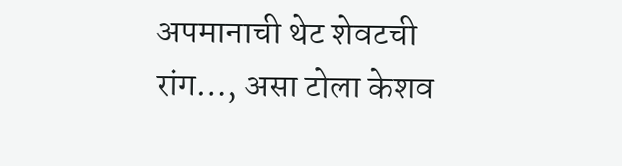अपमानाची थेट शेवटची रांग…, असा टोला केशव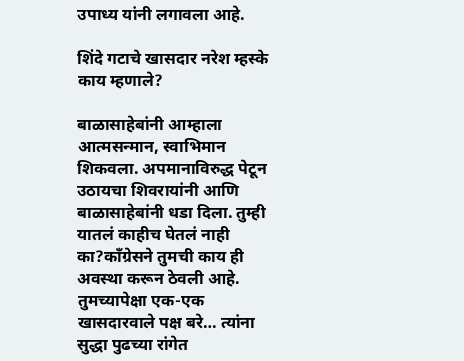उपाध्य यांनी लगावला आहे.

शिंदे गटाचे खासदार नरेश म्हस्के काय म्हणाले?

बाळासाहेबांनी आम्हाला आत्मसन्मान, स्वाभिमान शिकवला. अपमानाविरुद्ध पेटून उठायचा शिवरायांनी आणि बाळासाहेबांनी धडा दिला. तुम्ही यातलं काहीच घेतलं नाही का?काँग्रेसने तुमची काय ही अवस्था करून ठेवली आहे. तुमच्यापेक्षा एक-एक खासदारवाले पक्ष बरे… त्यांना सुद्धा पुढच्या रांगेत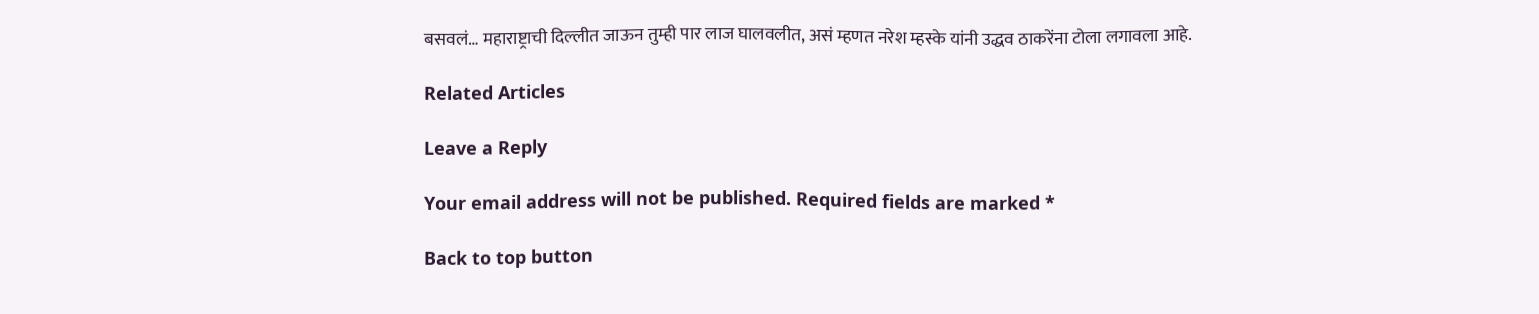बसवलं… महाराष्ट्राची दिल्लीत जाऊन तुम्ही पार लाज घालवलीत, असं म्हणत नरेश म्हस्के यांनी उद्धव ठाकरेंना टोला लगावला आहे.

Related Articles

Leave a Reply

Your email address will not be published. Required fields are marked *

Back to top button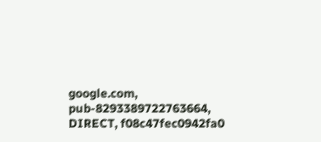google.com, pub-8293389722763664, DIRECT, f08c47fec0942fa0